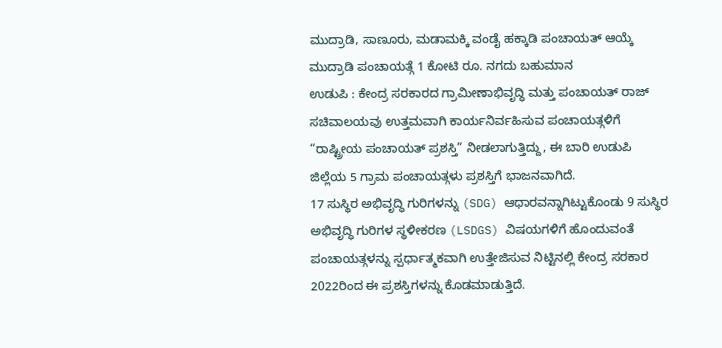ಮುದ್ರಾಡಿ, ಸಾಣೂರು, ಮಡಾಮಕ್ಕಿ ವಂಡೈ ಹಕ್ಕಾಡಿ ಪಂಚಾಯತ್ ಆಯ್ಕೆ
ಮುದ್ರಾಡಿ ಪಂಚಾಯತ್ಗೆ 1 ಕೋಟಿ ರೂ. ನಗದು ಬಹುಮಾನ
ಉಡುಪಿ : ಕೇಂದ್ರ ಸರಕಾರದ ಗ್ರಾಮೀಣಾಭಿವೃದ್ಧಿ ಮತ್ತು ಪಂಚಾಯತ್ ರಾಜ್ ಸಚಿವಾಲಯವು ಉತ್ತಮವಾಗಿ ಕಾರ್ಯನಿರ್ವಹಿಸುವ ಪಂಚಾಯತ್ಗಳಿಗೆ “ರಾಷ್ಟ್ರೀಯ ಪಂಚಾಯತ್ ಪ್ರಶಸ್ತಿ” ನೀಡಲಾಗುತ್ತಿದ್ದು, ಈ ಬಾರಿ ಉಡುಪಿ ಜಿಲ್ಲೆಯ 5 ಗ್ರಾಮ ಪಂಚಾಯತ್ಗಳು ಪ್ರಶಸ್ತಿಗೆ ಭಾಜನವಾಗಿದೆ.
17 ಸುಸ್ಥಿರ ಅಭಿವೃದ್ಧಿ ಗುರಿಗಳನ್ನು (SDG) ಆಧಾರವನ್ನಾಗಿಟ್ಟುಕೊಂಡು 9 ಸುಸ್ಥಿರ ಅಭಿವೃದ್ಧಿ ಗುರಿಗಳ ಸ್ಥಳೀಕರಣ (LSDGS) ವಿಷಯಗಳಿಗೆ ಹೊಂದುವಂತೆ ಪಂಚಾಯತ್ಗಳನ್ನು ಸ್ಪರ್ಧಾತ್ಮಕವಾಗಿ ಉತ್ತೇಜಿಸುವ ನಿಟ್ಟಿನಲ್ಲಿ ಕೇಂದ್ರ ಸರಕಾರ 2022ರಿಂದ ಈ ಪ್ರಶಸ್ತಿಗಳನ್ನು ಕೊಡಮಾಡುತ್ತಿದೆ.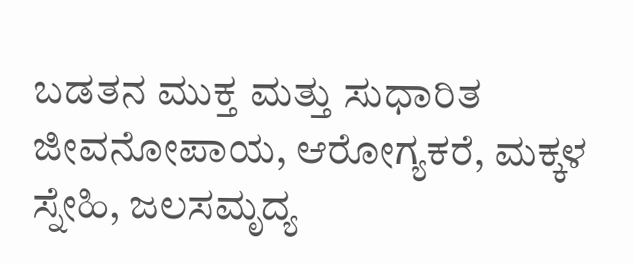ಬಡತನ ಮುಕ್ತ ಮತ್ತು ಸುಧಾರಿತ ಜೀವನೋಪಾಯ, ಆರೋಗ್ಯಕರೆ, ಮಕ್ಕಳ ಸ್ನೇಹಿ, ಜಲಸಮೃದ್ಯ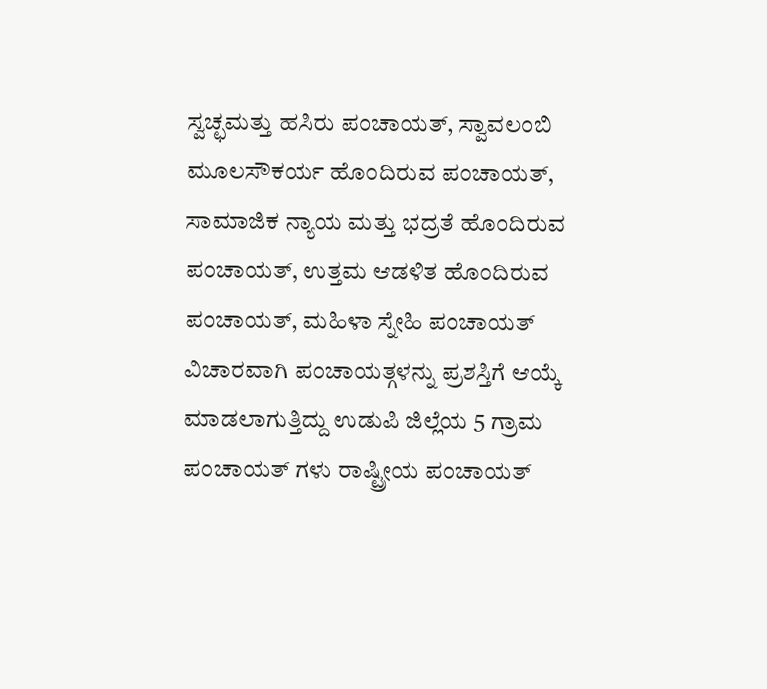ಸ್ವಚ್ಛಮತ್ತು ಹಸಿರು ಪಂಚಾಯತ್, ಸ್ವಾವಲಂಬಿ ಮೂಲಸೌಕರ್ಯ ಹೊಂದಿರುವ ಪಂಚಾಯತ್, ಸಾಮಾಜಿಕ ನ್ಯಾಯ ಮತ್ತು ಭದ್ರತೆ ಹೊಂದಿರುವ ಪಂಚಾಯತ್, ಉತ್ತಮ ಆಡಳಿತ ಹೊಂದಿರುವ ಪಂಚಾಯತ್, ಮಹಿಳಾ ಸ್ನೇಹಿ ಪಂಚಾಯತ್ ವಿಚಾರವಾಗಿ ಪಂಚಾಯತ್ಗಳನ್ನು ಪ್ರಶಸ್ತಿಗೆ ಆಯ್ಕೆ ಮಾಡಲಾಗುತ್ತಿದ್ದು ಉಡುಪಿ ಜಿಲ್ಲೆಯ 5 ಗ್ರಾಮ ಪಂಚಾಯತ್ ಗಳು ರಾಷ್ಟ್ರೀಯ ಪಂಚಾಯತ್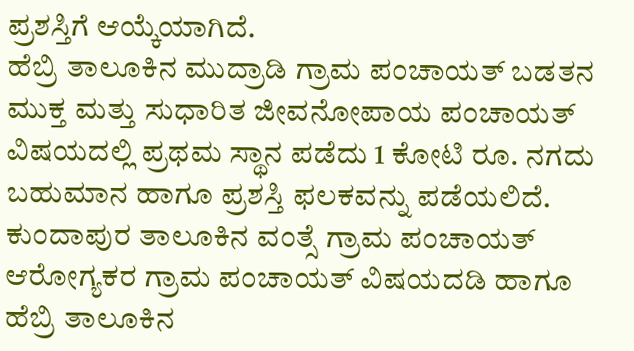ಪ್ರಶಸ್ತಿಗೆ ಆಯ್ಕೆಯಾಗಿದೆ.
ಹೆಬ್ರಿ ತಾಲೂಕಿನ ಮುದ್ರಾಡಿ ಗ್ರಾಮ ಪಂಚಾಯತ್ ಬಡತನ ಮುಕ್ತ ಮತ್ತು ಸುಧಾರಿತ ಜೀವನೋಪಾಯ ಪಂಚಾಯತ್ ವಿಷಯದಲ್ಲಿ ಪ್ರಥಮ ಸ್ಥಾನ ಪಡೆದು 1 ಕೋಟಿ ರೂ. ನಗದು ಬಹುಮಾನ ಹಾಗೂ ಪ್ರಶಸ್ತಿ ಫಲಕವನ್ನು ಪಡೆಯಲಿದೆ. ಕುಂದಾಪುರ ತಾಲೂಕಿನ ವಂತ್ಸೆ ಗ್ರಾಮ ಪಂಚಾಯತ್ ಆರೋಗ್ಯಕರ ಗ್ರಾಮ ಪಂಚಾಯತ್ ವಿಷಯದಡಿ ಹಾಗೂ ಹೆಬ್ರಿ ತಾಲೂಕಿನ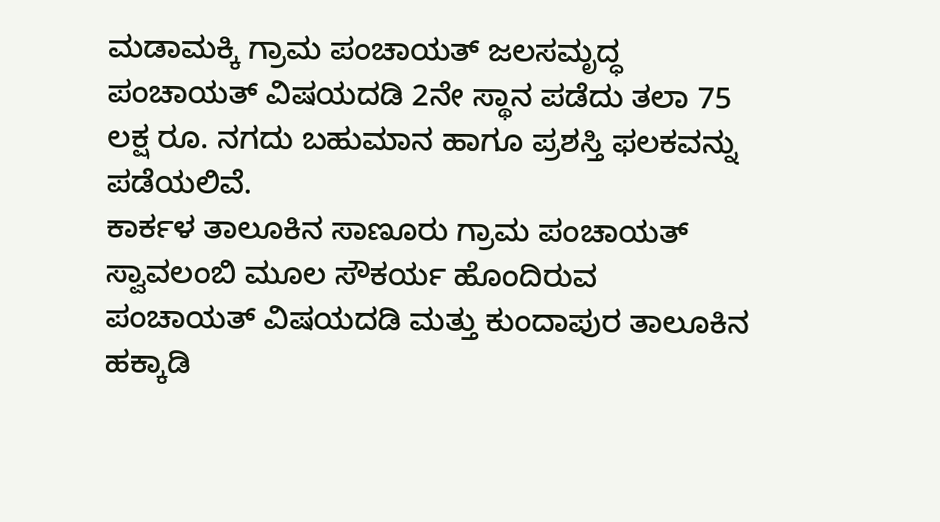ಮಡಾಮಕ್ಕಿ ಗ್ರಾಮ ಪಂಚಾಯತ್ ಜಲಸಮೃದ್ಧ ಪಂಚಾಯತ್ ವಿಷಯದಡಿ 2ನೇ ಸ್ಥಾನ ಪಡೆದು ತಲಾ 75 ಲಕ್ಷ ರೂ. ನಗದು ಬಹುಮಾನ ಹಾಗೂ ಪ್ರಶಸ್ತಿ ಫಲಕವನ್ನು ಪಡೆಯಲಿವೆ.
ಕಾರ್ಕಳ ತಾಲೂಕಿನ ಸಾಣೂರು ಗ್ರಾಮ ಪಂಚಾಯತ್ ಸ್ವಾವಲಂಬಿ ಮೂಲ ಸೌಕರ್ಯ ಹೊಂದಿರುವ ಪಂಚಾಯತ್ ವಿಷಯದಡಿ ಮತ್ತು ಕುಂದಾಪುರ ತಾಲೂಕಿನ ಹಕ್ಕಾಡಿ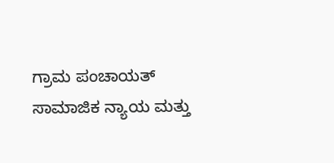ಗ್ರಾಮ ಪಂಚಾಯತ್ ಸಾಮಾಜಿಕ ನ್ಯಾಯ ಮತ್ತು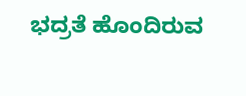ಭದ್ರತೆ ಹೊಂದಿರುವ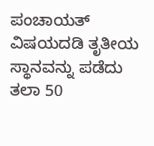ಪಂಚಾಯತ್ ವಿಷಯದಡಿ ತೃತೀಯ ಸ್ಥಾನವನ್ನು ಪಡೆದು ತಲಾ 50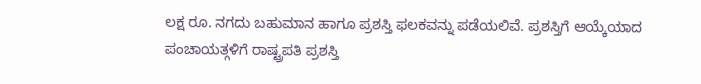ಲಕ್ಷ ರೂ. ನಗದು ಬಹುಮಾನ ಹಾಗೂ ಪ್ರಶಸ್ತಿ ಫಲಕವನ್ನು ಪಡೆಯಲಿವೆ. ಪ್ರಶಸ್ತಿಗೆ ಆಯ್ಕೆಯಾದ ಪಂಚಾಯತ್ಗಳಿಗೆ ರಾಷ್ಟ್ರಪತಿ ಪ್ರಶಸ್ತಿ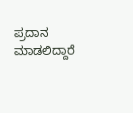ಪ್ರದಾನ ಮಾಡಲಿದ್ದಾರೆ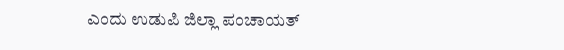ಎಂದು ಉಡುಪಿ ಜಿಲ್ಲಾ ಪಂಚಾಯತ್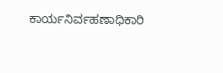ಕಾರ್ಯನಿರ್ವಹಣಾಧಿಕಾರಿ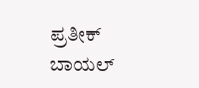ಪ್ರತೀಕ್ ಬಾಯಲ್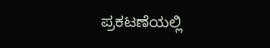ಪ್ರಕಟಣೆಯಲ್ಲಿ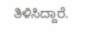ತಿಳಿಸಿದ್ದಾರೆ.